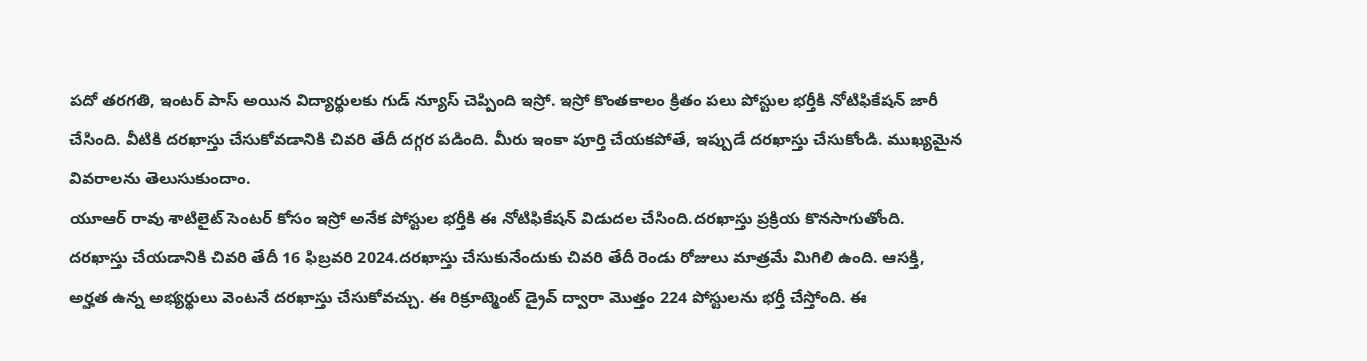పదో తరగతి, ఇంటర్ పాస్ అయిన విద్యార్థులకు గుడ్ న్యూస్ చెప్పింది ఇస్రో. ఇస్రో కొంతకాలం క్రితం పలు పోస్టుల భర్తీకి నోటిఫికేషన్ జారీ చేసింది. వీటికి దరఖాస్తు చేసుకోవడానికి చివరి తేదీ దగ్గర పడింది. మీరు ఇంకా పూర్తి చేయకపోతే, ఇప్పుడే దరఖాస్తు చేసుకోండి. ముఖ్యమైన వివరాలను తెలుసుకుందాం.
యూఆర్ రావు శాటిలైట్ సెంటర్ కోసం ఇస్రో అనేక పోస్టుల భర్తీకి ఈ నోటిఫికేషన్ విడుదల చేసింది.దరఖాస్తు ప్రక్రియ కొనసాగుతోంది. దరఖాస్తు చేయడానికి చివరి తేదీ 16 ఫిబ్రవరి 2024.దరఖాస్తు చేసుకునేందుకు చివరి తేదీ రెండు రోజులు మాత్రమే మిగిలి ఉంది. ఆసక్తి, అర్హత ఉన్న అభ్యర్థులు వెంటనే దరఖాస్తు చేసుకోవచ్చు. ఈ రిక్రూట్మెంట్ డ్రైవ్ ద్వారా మొత్తం 224 పోస్టులను భర్తీ చేస్తోంది. ఈ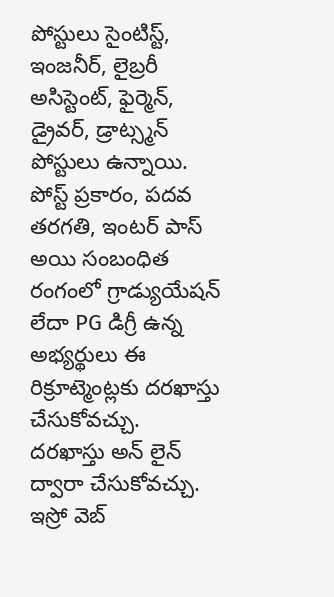పోస్టులు సైంటిస్ట్, ఇంజనీర్, లైబ్రరీ అసిస్టెంట్, ఫైర్మెన్, డ్రైవర్, డ్రాట్స్మన్ పోస్టులు ఉన్నాయి. పోస్ట్ ప్రకారం, పదవ తరగతి, ఇంటర్ పాస్ అయి సంబంధిత రంగంలో గ్రాడ్యుయేషన్ లేదా PG డిగ్రీ ఉన్న అభ్యర్థులు ఈ రిక్రూట్మెంట్లకు దరఖాస్తు చేసుకోవచ్చు.
దరఖాస్తు అన్ లైన్ ద్వారా చేసుకోవచ్చు. ఇస్రో వెబ్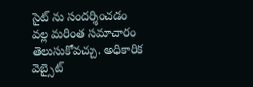సైట్ ను సందర్శించడం వల్ల మరింత సమాచారం తెలుసుకోవచ్చు. అధికారిక వెబ్సైట్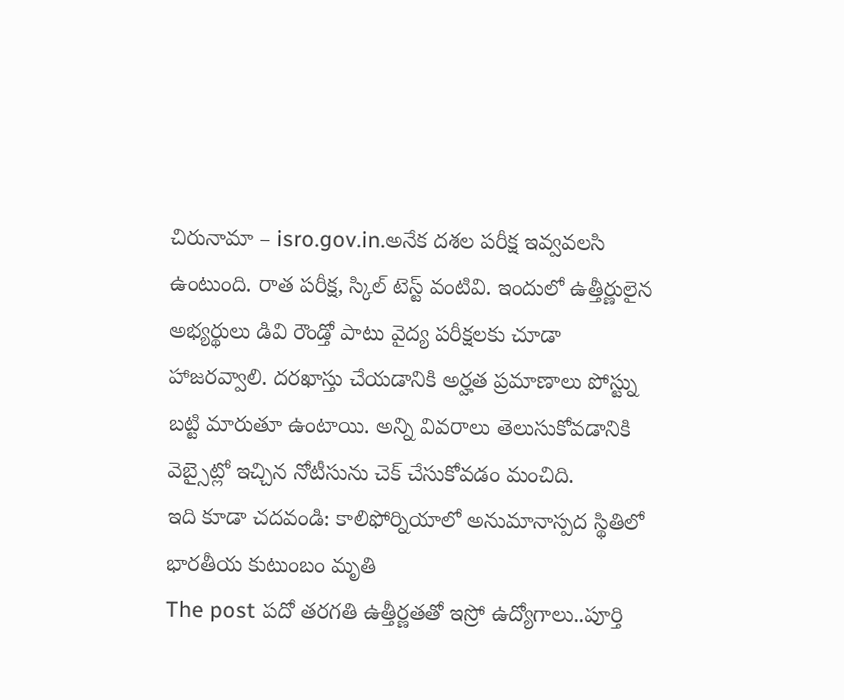చిరునామా – isro.gov.in.అనేక దశల పరీక్ష ఇవ్వవలసి ఉంటుంది. రాత పరీక్ష, స్కిల్ టెస్ట్ వంటివి. ఇందులో ఉత్తీర్ణులైన అభ్యర్థులు డివి రౌండ్తో పాటు వైద్య పరీక్షలకు చూడా హాజరవ్వాలి. దరఖాస్తు చేయడానికి అర్హత ప్రమాణాలు పోస్ట్ను బట్టి మారుతూ ఉంటాయి. అన్ని వివరాలు తెలుసుకోవడానికి వెబ్సైట్లో ఇచ్చిన నోటీసును చెక్ చేసుకోవడం మంచిది.
ఇది కూడా చదవండి: కాలిఫోర్నియాలో అనుమానాస్పద స్థితిలో భారతీయ కుటుంబం మృతి
The post పదో తరగతి ఉత్తీర్ణతతో ఇస్రో ఉద్యోగాలు..పూర్తి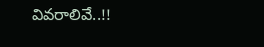వివరాలివే..!!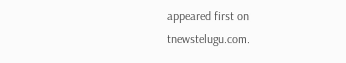appeared first on tnewstelugu.com.